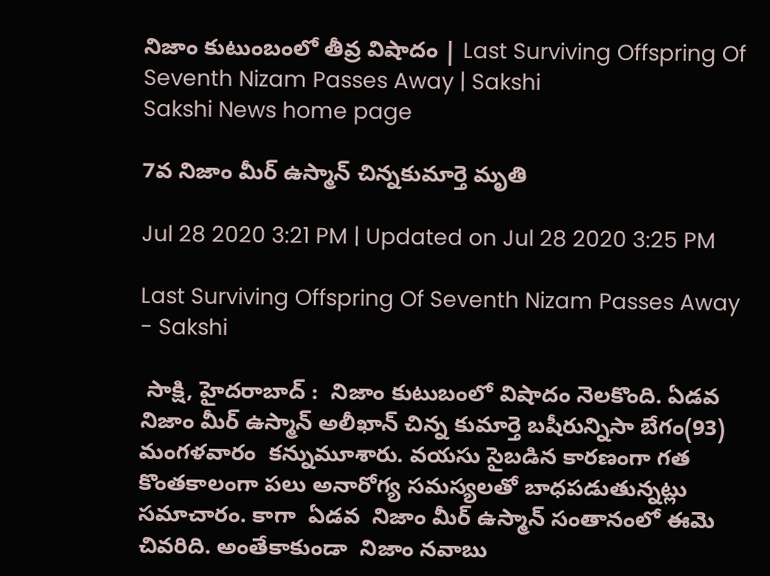నిజాం కుటుంబంలో తీవ్ర విషాదం | Last Surviving Offspring Of Seventh Nizam Passes Away | Sakshi
Sakshi News home page

7వ నిజాం మీర్ ఉస్మాన్ చిన్న‌కుమార్తె మృతి

Jul 28 2020 3:21 PM | Updated on Jul 28 2020 3:25 PM

Last Surviving Offspring Of Seventh Nizam Passes Away - Sakshi

 సాక్షి, హైద‌రాబాద్ :  నిజాం కుటుబంలో విషాదం నెల‌కొంది. ఏడ‌వ నిజాం మీర్ ఉస్మాన్ అలీఖాన్ చిన్న కుమార్తె బ‌షీరున్నిసా బేగం(93) మంగ‌ళ‌వారం  క‌న్నుమూశారు. వ‌య‌సు సైబ‌డిన కార‌ణంగా గ‌త కొంత‌కాలంగా ప‌లు అనారోగ్య స‌మ‌స్య‌లతో బాధ‌ప‌డుతున్న‌ట్లు స‌మాచారం. కాగా  ఏడ‌వ  నిజాం మీర్ ఉస్మాన్ సంతానంలో ఈమె చివ‌రిది. అంతేకాకుండా  నిజాం న‌వాబు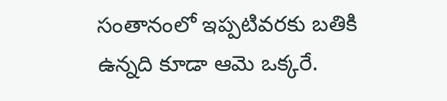సంతానంలో ఇప్ప‌టివ‌ర‌కు బ‌తికి ఉన్న‌ది కూడా ఆమె ఒక్క‌రే.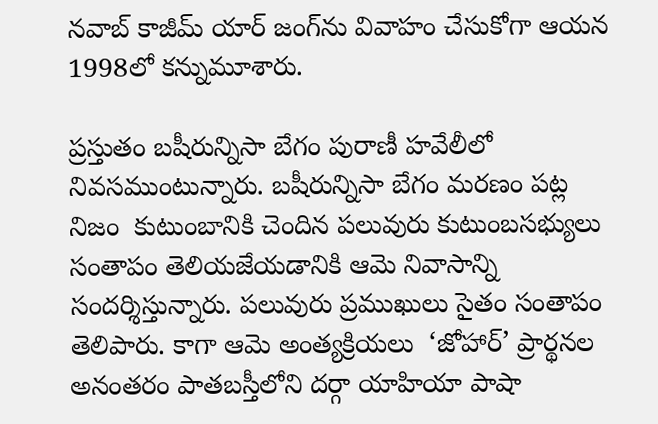నవాబ్ కాజీమ్ యార్ జంగ్‌ను వివాహం చేసుకోగా ఆయ‌న 1998లో క‌న్నుమూశారు.

ప్ర‌స్తుతం బ‌షీరున్నిసా బేగం పురాణీ హ‌వేలీలో నివ‌సముంటున్నారు. బ‌షీరున్నిసా బేగం మ‌ర‌ణం ప‌ట్ల నిజం  కుటుంబానికి చెందిన ప‌లువురు కుటుంబ‌స‌భ్యులు సంతాపం తెలియ‌జేయ‌డానికి ఆమె నివాసాన్ని సంద‌ర్శిస్తున్నారు. ప‌లువురు ప్ర‌ముఖులు సైతం సంతాపం తెలిపారు. కాగా ఆమె అంత్య‌క్రియ‌లు  ‘జోహార్’ ప్రార్థనల  అనంత‌రం పాత‌బ‌స్తీలోని ద‌ర్గా యాహియా పాషా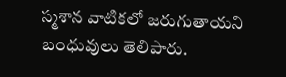స్మ‌శాన వాటిక‌లో జ‌రుగుతాయ‌ని బంధువులు తెలిపారు.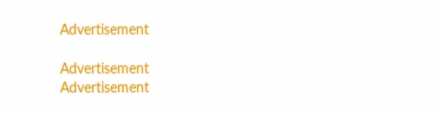Advertisement

Advertisement
Advertisement